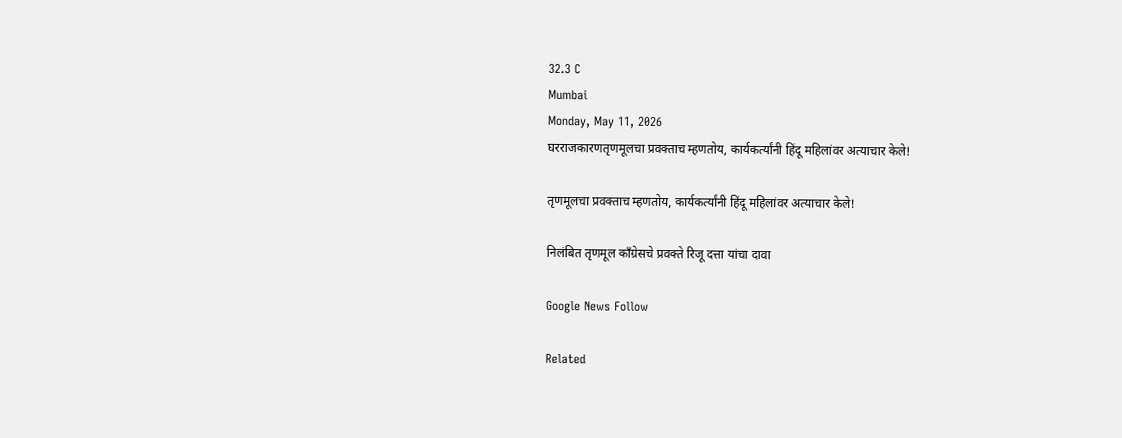32.3 C
Mumbai
Monday, May 11, 2026
घरराजकारणतृणमूलचा प्रवक्ताच म्हणतोय, कार्यकर्त्यांनी हिंदू महिलांवर अत्याचार केले!

तृणमूलचा प्रवक्ताच म्हणतोय, कार्यकर्त्यांनी हिंदू महिलांवर अत्याचार केले!

निलंबित तृणमूल काँग्रेसचे प्रवक्ते रिजू दत्ता यांचा दावा

Google News Follow

Related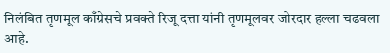निलंबित तृणमूल काँग्रेसचे प्रवक्ते रिजू दत्ता यांनी तृणमूलवर जोरदार हल्ला चढवला आहे.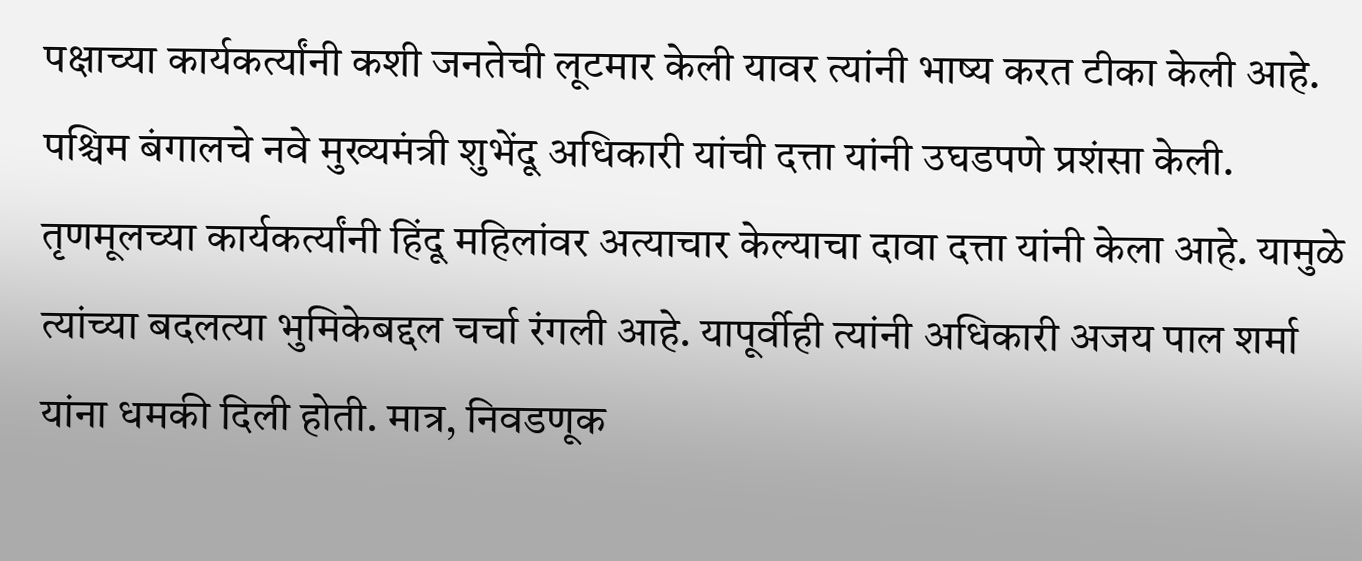पक्षाच्या कार्यकर्त्यांनी कशी जनतेची लूटमार केली यावर त्यांनी भाष्य करत टीका केली आहे. पश्चिम बंगालचे नवे मुख्यमंत्री शुभेंदू अधिकारी यांची दत्ता यांनी उघडपणे प्रशंसा केली. तृणमूलच्या कार्यकर्त्यांनी हिंदू महिलांवर अत्याचार केल्याचा दावा दत्ता यांनी केला आहे. यामुळे त्यांच्या बदलत्या भुमिकेबद्दल चर्चा रंगली आहे. यापूर्वीही त्यांनी अधिकारी अजय पाल शर्मा यांना धमकी दिली होती. मात्र, निवडणूक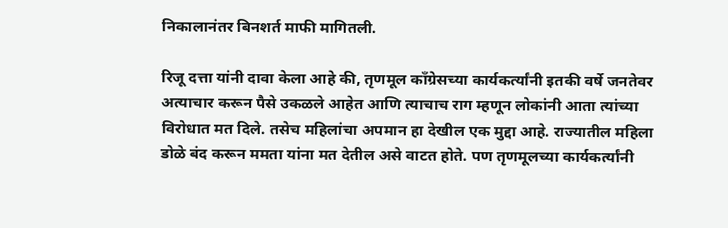निकालानंतर बिनशर्त माफी मागितली.

रिजू दत्ता यांनी दावा केला आहे की, तृणमूल कॉंग्रेसच्या कार्यकर्त्यांनी इतकी वर्षे जनतेवर अत्याचार करून पैसे उकळले आहेत आणि त्याचाच राग म्हणून लोकांनी आता त्यांच्या विरोधात मत दिले. तसेच महिलांचा अपमान हा देखील एक मुद्दा आहे. राज्यातील महिला डोळे बंद करून ममता यांना मत देतील असे वाटत होते. पण तृणमूलच्या कार्यकर्त्यांनी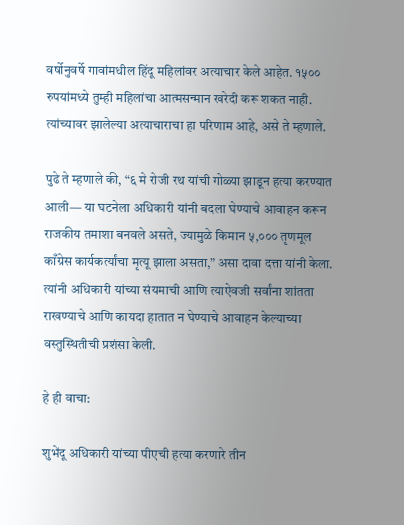वर्षोनुवर्षे गावांमधील हिंदू महिलांवर अत्याचार केले आहेत. १५०० रुपयांमध्ये तुम्ही महिलांचा आत्मसन्मान खरेदी करू शकत नाही. त्यांच्यावर झालेल्या अत्याचाराचा हा परिणाम आहे, असे ते म्हणाले.

पुढे ते म्हणाले की, “६ मे रोजी रथ यांची गोळ्या झाडून हत्या करण्यात आली— या घटनेला अधिकारी यांनी बदला घेण्याचे आवाहन करून राजकीय तमाशा बनवले असते, ज्यामुळे किमान ५,००० तृणमूल काँग्रेस कार्यकर्त्यांचा मृत्यू झाला असता,” असा दावा दत्ता यांनी केला. त्यांनी अधिकारी यांच्या संयमाची आणि त्याऐवजी सर्वांना शांतता राखण्याचे आणि कायदा हातात न घेण्याचे आवाहन केल्याच्या वस्तुस्थितीची प्रशंसा केली.

हे ही वाचा:

शुभेंदू अधिकारी यांच्या पीएची हत्या करणारे तीन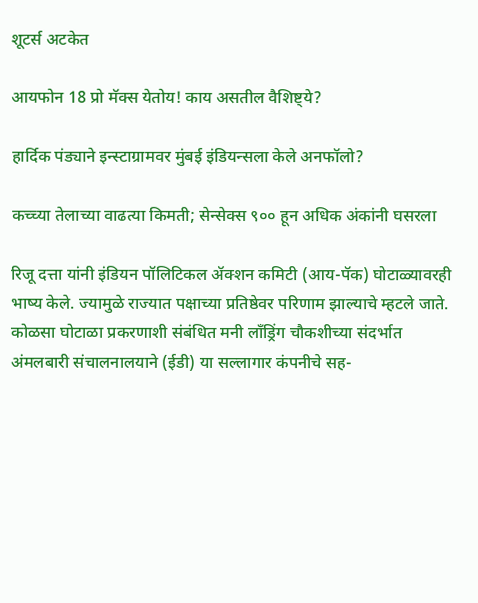शूटर्स अटकेत

आयफोन 18 प्रो मॅक्स येतोय! काय असतील वैशिष्ट्ये?

हार्दिक पंड्याने इन्स्टाग्रामवर मुंबई इंडियन्सला केले अनफॉलो?

कच्च्या तेलाच्या वाढत्या किमती; सेन्सेक्स ९०० हून अधिक अंकांनी घसरला

रिजू दत्ता यांनी इंडियन पॉलिटिकल ॲक्शन कमिटी (आय-पॅक) घोटाळ्यावरही भाष्य केले. ज्यामुळे राज्यात पक्षाच्या प्रतिष्ठेवर परिणाम झाल्याचे म्हटले जाते. कोळसा घोटाळा प्रकरणाशी संबंधित मनी लाँड्रिंग चौकशीच्या संदर्भात अंमलबारी संचालनालयाने (ईडी) या सल्लागार कंपनीचे सह-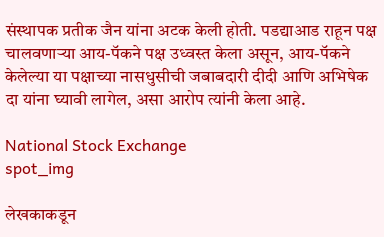संस्थापक प्रतीक जैन यांना अटक केली होती. पडद्याआड राहून पक्ष चालवणाऱ्या आय-पॅकने पक्ष उध्वस्त केला असून, आय-पॅकने केलेल्या या पक्षाच्या नासधुसीची जबाबदारी दीदी आणि अभिषेक दा यांना घ्यावी लागेल, असा आरोप त्यांनी केला आहे.

National Stock Exchange
spot_img

लेखकाकडून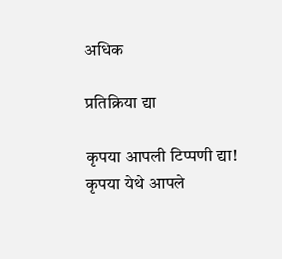अधिक

प्रतिक्रिया द्या

कृपया आपली टिप्पणी द्या!
कृपया येथे आपले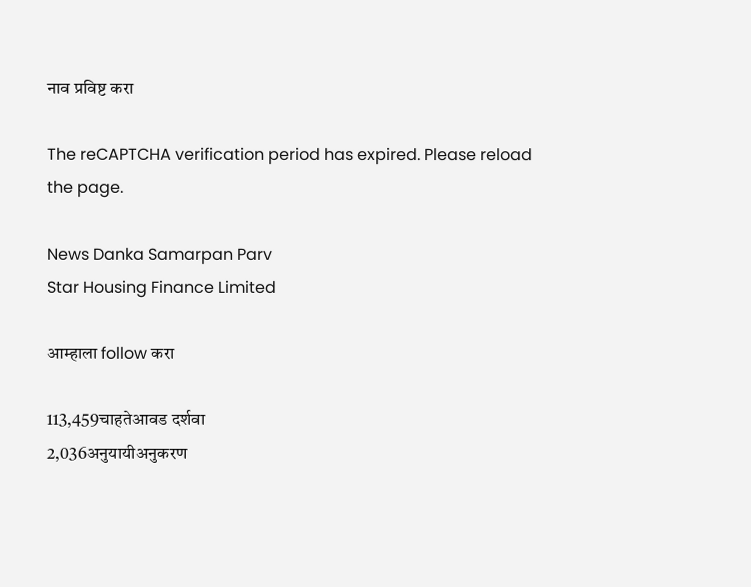नाव प्रविष्ट करा

The reCAPTCHA verification period has expired. Please reload the page.

News Danka Samarpan Parv
Star Housing Finance Limited

आम्हाला follow करा

113,459चाहतेआवड दर्शवा
2,036अनुयायीअनुकरण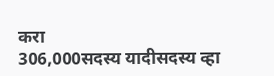करा
306,000सदस्य यादीसदस्य व्हा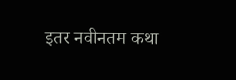इतर नवीनतम कथा